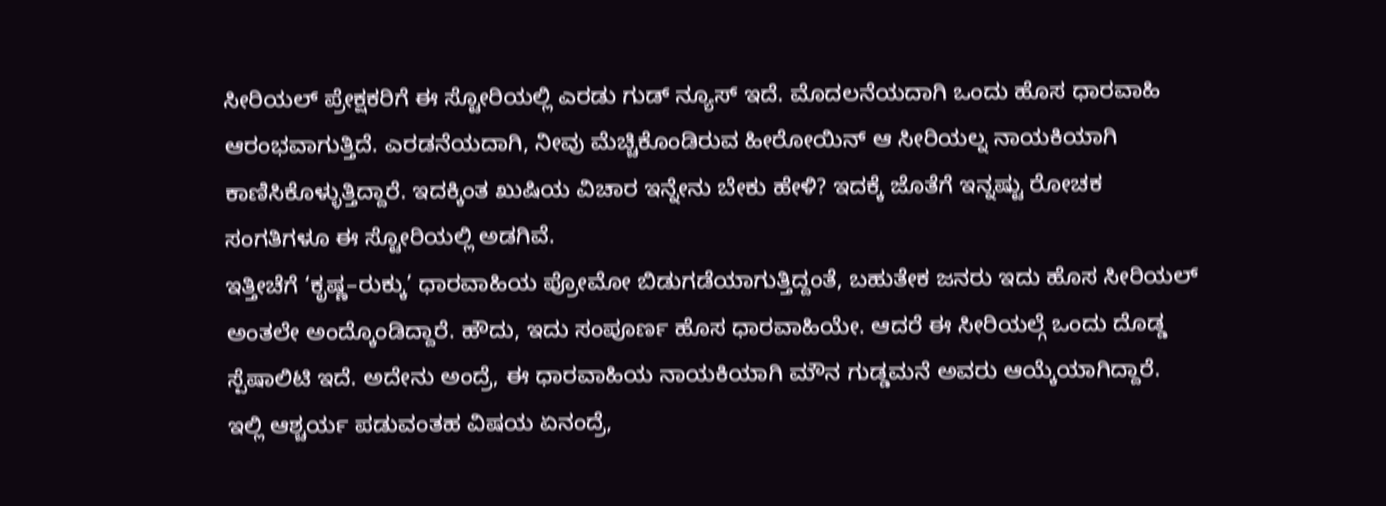ಸೀರಿಯಲ್ ಪ್ರೇಕ್ಷಕರಿಗೆ ಈ ಸ್ಟೋರಿಯಲ್ಲಿ ಎರಡು ಗುಡ್ ನ್ಯೂಸ್ ಇದೆ. ಮೊದಲನೆಯದಾಗಿ ಒಂದು ಹೊಸ ಧಾರವಾಹಿ ಆರಂಭವಾಗುತ್ತಿದೆ. ಎರಡನೆಯದಾಗಿ, ನೀವು ಮೆಚ್ಚಿಕೊಂಡಿರುವ ಹೀರೋಯಿನ್ ಆ ಸೀರಿಯಲ್ನ ನಾಯಕಿಯಾಗಿ ಕಾಣಿಸಿಕೊಳ್ಳುತ್ತಿದ್ದಾರೆ. ಇದಕ್ಕಿಂತ ಖುಷಿಯ ವಿಚಾರ ಇನ್ನೇನು ಬೇಕು ಹೇಳಿ? ಇದಕ್ಕೆ ಜೊತೆಗೆ ಇನ್ನಷ್ಟು ರೋಚಕ ಸಂಗತಿಗಳೂ ಈ ಸ್ಟೋರಿಯಲ್ಲಿ ಅಡಗಿವೆ.
ಇತ್ತೀಚೆಗೆ ‘ಕೃಷ್ಣ–ರುಕ್ಕು’ ಧಾರವಾಹಿಯ ಪ್ರೋಮೋ ಬಿಡುಗಡೆಯಾಗುತ್ತಿದ್ದಂತೆ, ಬಹುತೇಕ ಜನರು ಇದು ಹೊಸ ಸೀರಿಯಲ್ ಅಂತಲೇ ಅಂದ್ಕೊಂಡಿದ್ದಾರೆ. ಹೌದು, ಇದು ಸಂಪೂರ್ಣ ಹೊಸ ಧಾರವಾಹಿಯೇ. ಆದರೆ ಈ ಸೀರಿಯಲ್ಗೆ ಒಂದು ದೊಡ್ಡ ಸ್ಪೆಷಾಲಿಟಿ ಇದೆ. ಅದೇನು ಅಂದ್ರೆ, ಈ ಧಾರವಾಹಿಯ ನಾಯಕಿಯಾಗಿ ಮೌನ ಗುಡ್ಡಮನೆ ಅವರು ಆಯ್ಕೆಯಾಗಿದ್ದಾರೆ. ಇಲ್ಲಿ ಆಶ್ಚರ್ಯ ಪಡುವಂತಹ ವಿಷಯ ಏನಂದ್ರೆ,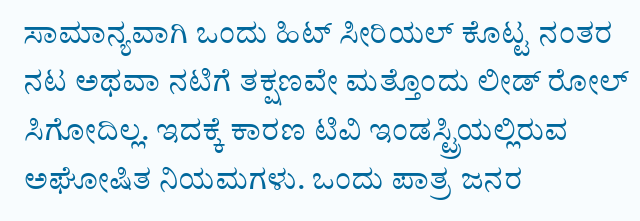ಸಾಮಾನ್ಯವಾಗಿ ಒಂದು ಹಿಟ್ ಸೀರಿಯಲ್ ಕೊಟ್ಟ ನಂತರ ನಟ ಅಥವಾ ನಟಿಗೆ ತಕ್ಷಣವೇ ಮತ್ತೊಂದು ಲೀಡ್ ರೋಲ್ ಸಿಗೋದಿಲ್ಲ. ಇದಕ್ಕೆ ಕಾರಣ ಟಿವಿ ಇಂಡಸ್ಟ್ರಿಯಲ್ಲಿರುವ ಅಘೋಷಿತ ನಿಯಮಗಳು. ಒಂದು ಪಾತ್ರ ಜನರ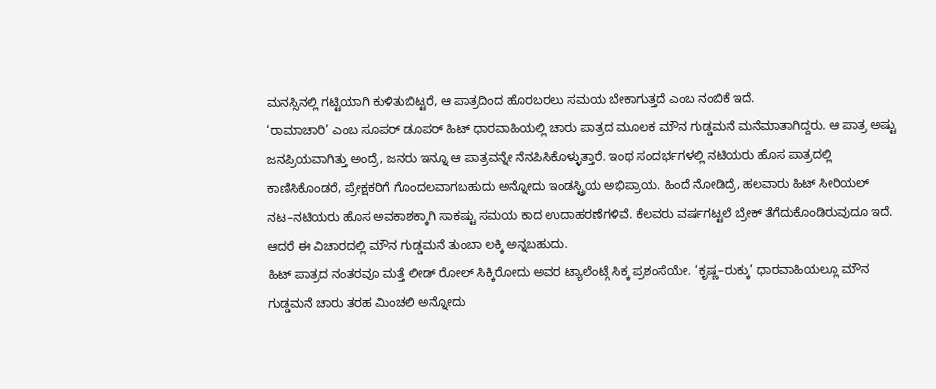ಮನಸ್ಸಿನಲ್ಲಿ ಗಟ್ಟಿಯಾಗಿ ಕುಳಿತುಬಿಟ್ಟರೆ, ಆ ಪಾತ್ರದಿಂದ ಹೊರಬರಲು ಸಮಯ ಬೇಕಾಗುತ್ತದೆ ಎಂಬ ನಂಬಿಕೆ ಇದೆ.
‘ರಾಮಾಚಾರಿ’ ಎಂಬ ಸೂಪರ್ ಡೂಪರ್ ಹಿಟ್ ಧಾರವಾಹಿಯಲ್ಲಿ ಚಾರು ಪಾತ್ರದ ಮೂಲಕ ಮೌನ ಗುಡ್ಡಮನೆ ಮನೆಮಾತಾಗಿದ್ದರು. ಆ ಪಾತ್ರ ಅಷ್ಟು ಜನಪ್ರಿಯವಾಗಿತ್ತು ಅಂದ್ರೆ, ಜನರು ಇನ್ನೂ ಆ ಪಾತ್ರವನ್ನೇ ನೆನಪಿಸಿಕೊಳ್ಳುತ್ತಾರೆ. ಇಂಥ ಸಂದರ್ಭಗಳಲ್ಲಿ ನಟಿಯರು ಹೊಸ ಪಾತ್ರದಲ್ಲಿ ಕಾಣಿಸಿಕೊಂಡರೆ, ಪ್ರೇಕ್ಷಕರಿಗೆ ಗೊಂದಲವಾಗಬಹುದು ಅನ್ನೋದು ಇಂಡಸ್ಟ್ರಿಯ ಅಭಿಪ್ರಾಯ. ಹಿಂದೆ ನೋಡಿದ್ರೆ, ಹಲವಾರು ಹಿಟ್ ಸೀರಿಯಲ್ ನಟ–ನಟಿಯರು ಹೊಸ ಅವಕಾಶಕ್ಕಾಗಿ ಸಾಕಷ್ಟು ಸಮಯ ಕಾದ ಉದಾಹರಣೆಗಳಿವೆ. ಕೆಲವರು ವರ್ಷಗಟ್ಟಲೆ ಬ್ರೇಕ್ ತೆಗೆದುಕೊಂಡಿರುವುದೂ ಇದೆ. ಆದರೆ ಈ ವಿಚಾರದಲ್ಲಿ ಮೌನ ಗುಡ್ಡಮನೆ ತುಂಬಾ ಲಕ್ಕಿ ಅನ್ನಬಹುದು.
ಹಿಟ್ ಪಾತ್ರದ ನಂತರವೂ ಮತ್ತೆ ಲೀಡ್ ರೋಲ್ ಸಿಕ್ಕಿರೋದು ಅವರ ಟ್ಯಾಲೆಂಟ್ಗೆ ಸಿಕ್ಕ ಪ್ರಶಂಸೆಯೇ. ‘ಕೃಷ್ಣ–ರುಕ್ಕು’ ಧಾರವಾಹಿಯಲ್ಲೂ ಮೌನ ಗುಡ್ಡಮನೆ ಚಾರು ತರಹ ಮಿಂಚಲಿ ಅನ್ನೋದು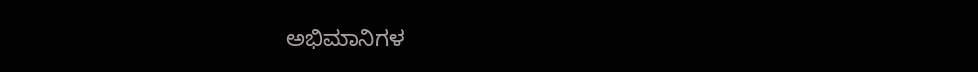ಅಭಿಮಾನಿಗಳ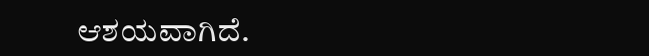ಆಶಯವಾಗಿದೆ.